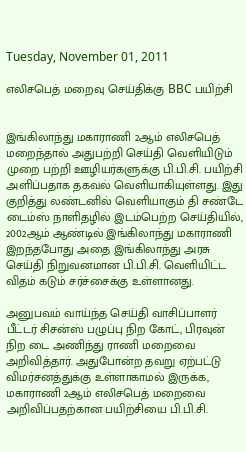Tuesday, November 01, 2011

எலிசபெத் மறைவு செய்திக்கு BBC பயிற்சி


இங்கிலாந்து மகாராணி 2ஆம் எலிசபெத் மறைந்தால் அதுபற்றி செய்தி வெளியிடும் முறை பற்றி ஊழியர்களுக்கு பி.பி.சி. பயிற்சி அளிப்பதாக தகவல் வெளியாகியுள்ளது. இது குறித்து லண்டனில் வெளியாகும் தி சண்டே டைம்ஸ் நாளிதழில் இடம்பெற்ற செய்தியில், 2002ஆம் ஆண்டில் இங்கிலாந்து மகாராணி இறந்தபோது அதை இங்கிலாந்து அரசு செய்தி நிறுவனமான பி.பி.சி. வெளியிட்ட விதம் கடும் சர்ச்சைக்கு உள்ளானது.

அனுபவம் வாய்ந்த செய்தி வாசிப்பாளர் பீட்டர் சிசன்ஸ் பழுப்பு நிற கோட், பிரவுன் நிற டை அணிந்து ராணி மறைவை அறிவித்தார். அதுபோன்ற தவறு ஏற்பட்டு விமர்சனத்துக்கு உள்ளாகாமல் இருக்க, மகாராணி 2ஆம் எலிசபெத் மறைவை அறிவிப்பதற்கான பயிற்சியை பி.பி.சி.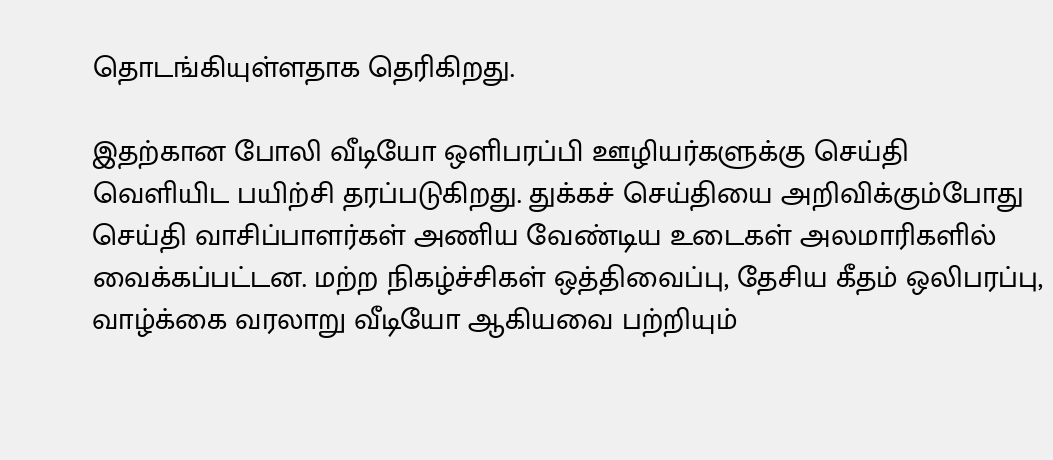தொடங்கியுள்ளதாக தெரிகிறது.

இதற்கான போலி வீடியோ ஒளிபரப்பி ஊழியர்களுக்கு செய்தி வெளியிட பயிற்சி தரப்படுகிறது. துக்கச் செய்தியை அறிவிக்கும்போது செய்தி வாசிப்பாளர்கள் அணிய வேண்டிய உடைகள் அலமாரிகளில் வைக்கப்பட்டன. மற்ற நிகழ்ச்சிகள் ஒத்திவைப்பு, தேசிய கீதம் ஒலிபரப்பு, வாழ்க்கை வரலாறு வீடியோ ஆகியவை பற்றியும்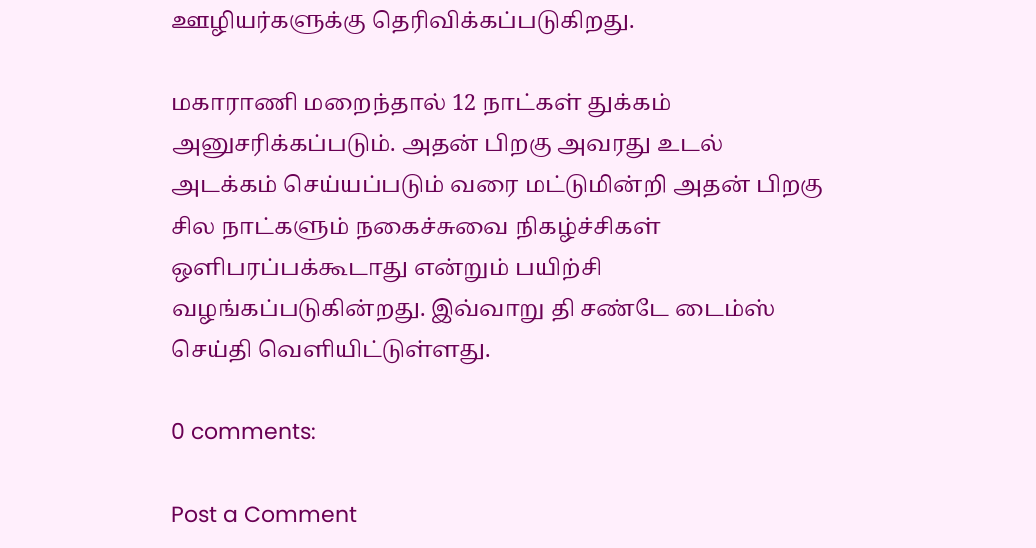ஊழியர்களுக்கு தெரிவிக்கப்படுகிறது.

மகாராணி மறைந்தால் 12 நாட்கள் துக்கம் அனுசரிக்கப்படும். அதன் பிறகு அவரது உடல் அடக்கம் செய்யப்படும் வரை மட்டுமின்றி அதன் பிறகு சில நாட்களும் நகைச்சுவை நிகழ்ச்சிகள் ஒளிபரப்பக்கூடாது என்றும் பயிற்சி வழங்கப்படுகின்றது. இவ்வாறு தி சண்டே டைம்ஸ் செய்தி வெளியிட்டுள்ளது.

0 comments:

Post a Comment